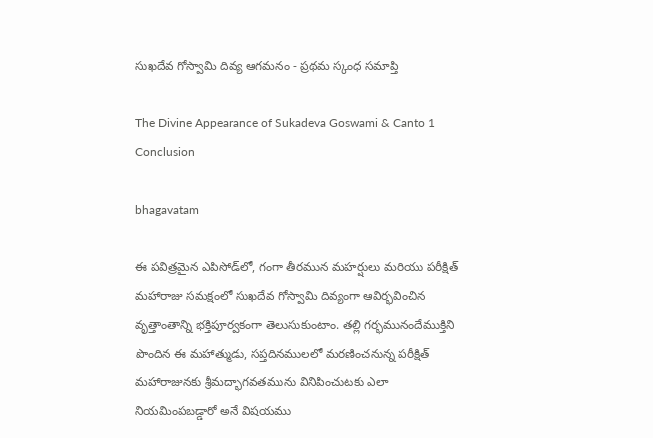సుఖదేవ గోస్వామి దివ్య ఆగమనం - ప్రథమ స్కంధ సమాప్తి

The Divine Appearance of Sukadeva Goswami & Canto 1 Conclusion

bhagavatam

ఈ పవిత్రమైన ఎపిసోడ్‌లో, గంగా తీరమున మహర్షులు మరియు పరీక్షిత్ మహారాజు సమక్షంలో సుఖదేవ గోస్వామి దివ్యంగా ఆవిర్భవించిన వృత్తాంతాన్ని భక్తిపూర్వకంగా తెలుసుకుంటాం. తల్లి గర్భమునందేముక్తిని పొందిన ఈ మహాత్ముడు, సప్తదినములలో మరణించనున్న పరీక్షిత్ మహారాజునకు శ్రీమద్భాగవతమును వినిపించుటకు ఎలా నియమింపబడ్డారో అనే విషయము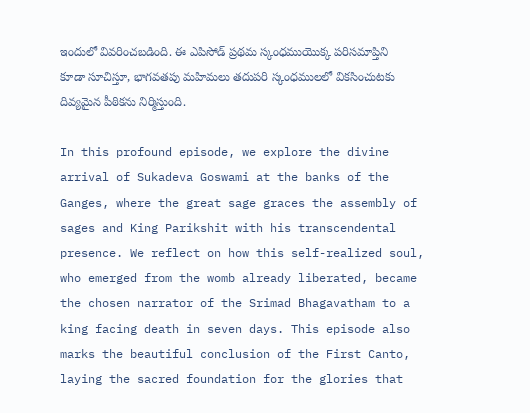ఇందులో వివరించబడింది. ఈ ఎపిసోడ్ ప్రథమ స్కంధముయొక్క పరిసమాప్తిని కూడా సూచిస్తూ, భాగవతపు మహిమలు తదుపరి స్కంధములలో వికసించుటకు దివ్యమైన పీఠికను నిర్మిస్తుంది.

In this profound episode, we explore the divine arrival of Sukadeva Goswami at the banks of the Ganges, where the great sage graces the assembly of sages and King Parikshit with his transcendental presence. We reflect on how this self-realized soul, who emerged from the womb already liberated, became the chosen narrator of the Srimad Bhagavatham to a king facing death in seven days. This episode also marks the beautiful conclusion of the First Canto, laying the sacred foundation for the glories that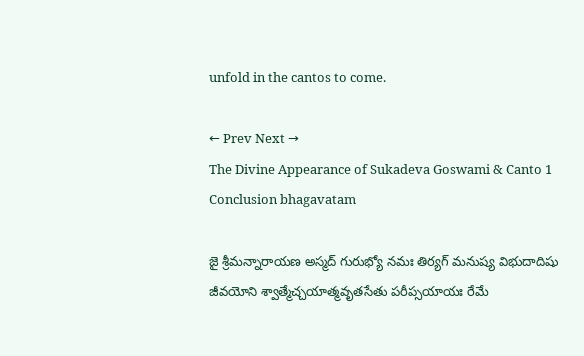unfold in the cantos to come.

← Prev Next →
The Divine Appearance of Sukadeva Goswami & Canto 1 Conclusion bhagavatam

జై శ్రీమన్నారాయణ అస్మద్ గురుభ్యో నమః తిర్యగ్ మనుష్య విభుదాదిషు జీవయోని శ్వాత్మేచ్చయాత్మవృతసేతు పరీప్సయాయః రేమే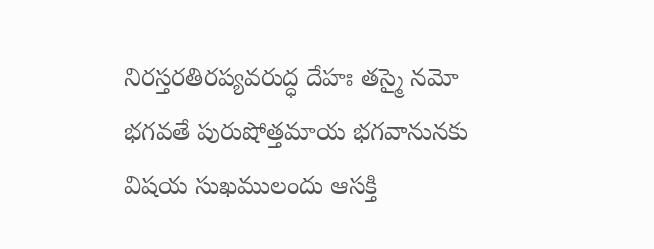నిరస్తరతిరప్యవరుద్ధ దేహః తస్మై నమో భగవతే పురుషోత్తమాయ భగవానునకు విషయ సుఖములందు ఆసక్తి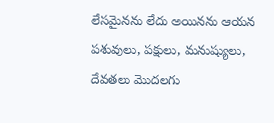లేసమైనను లేదు అయినను ఆయన పశువులు, పక్షులు, మనుష్యులు, దేవతలు మొదలగు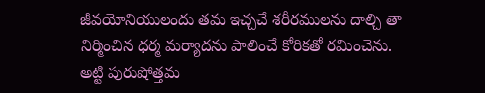జీవయోనియులందు తమ ఇచ్చచే శరీరములను దాల్చి తా నిర్మించిన ధర్మ మర్యాదను పాలించే కోరికతో రమించెను. అట్టి పురుషోత్తమ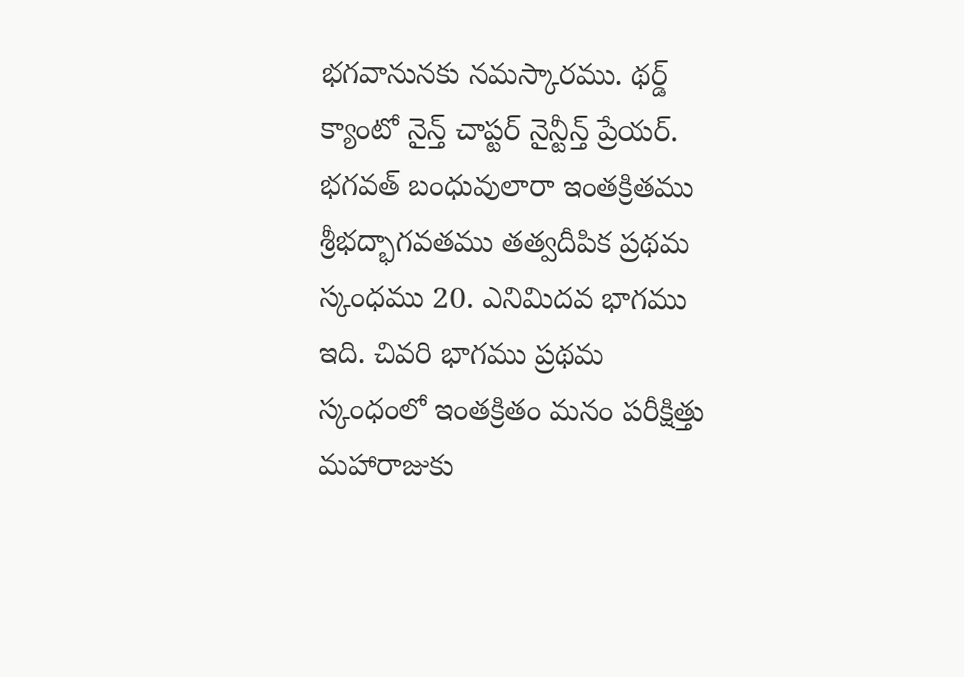భగవానునకు నమస్కారము. థర్డ్ క్యాంటో నైన్త్ చాప్టర్ నైన్టీన్త్ ప్రేయర్. భగవత్ బంధువులారా ఇంతక్రితము శ్రీభద్భాగవతము తత్వదీపిక ప్రథమ స్కంధము 20. ఎనిమిదవ భాగము ఇది. చివరి భాగము ప్రథమ స్కంధంలో ఇంతక్రితం మనం పరీక్షిత్తు మహారాజుకు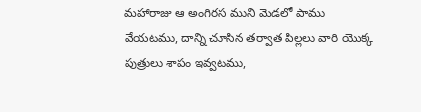మహారాజు ఆ అంగిరస ముని మెడలో పాము వేయటము, దాన్ని చూసిన తర్వాత పిల్లలు వారి యొక్క పుత్రులు శాపం ఇవ్వటము,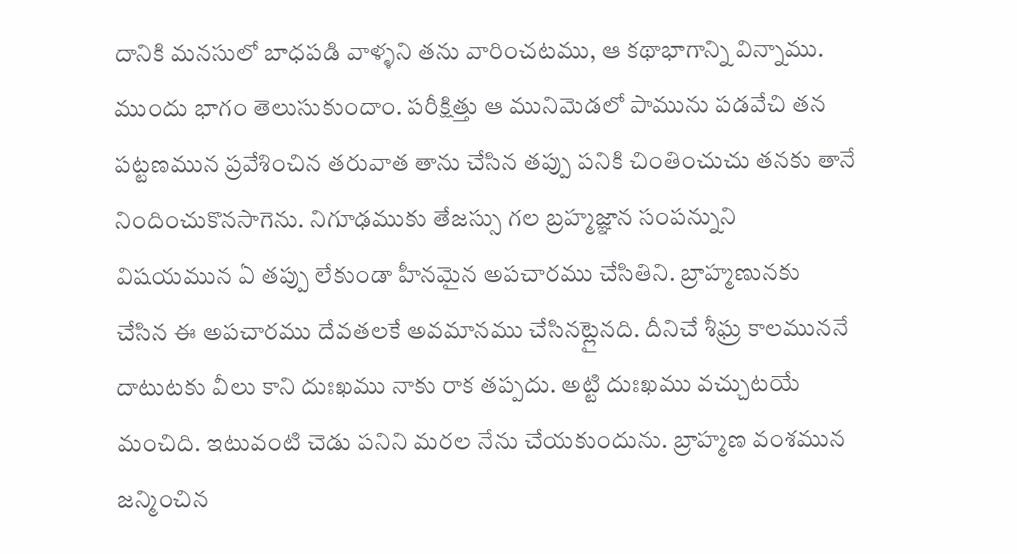దానికి మనసులో బాధపడి వాళ్ళని తను వారించటము, ఆ కథాభాగాన్ని విన్నాము. ముందు భాగం తెలుసుకుందాం. పరీక్షిత్తు ఆ మునిమెడలో పామును పడవేచి తన పట్టణమున ప్రవేశించిన తరువాత తాను చేసిన తప్పు పనికి చింతించుచు తనకు తానే నిందించుకొనసాగెను. నిగూఢముకు తేజస్సు గల బ్రహ్మజ్ఞాన సంపన్నుని విషయమున ఏ తప్పు లేకుండా హీనమైన అపచారము చేసితిని. బ్రాహ్మణునకు చేసిన ఈ అపచారము దేవతలకే అవమానము చేసినట్లైనది. దీనిచే శీఘ్ర కాలముననే దాటుటకు వీలు కాని దుఃఖము నాకు రాక తప్పదు. అట్టి దుఃఖము వచ్చుటయే మంచిది. ఇటువంటి చెడు పనిని మరల నేను చేయకుందును. బ్రాహ్మణ వంశమున జన్మించిన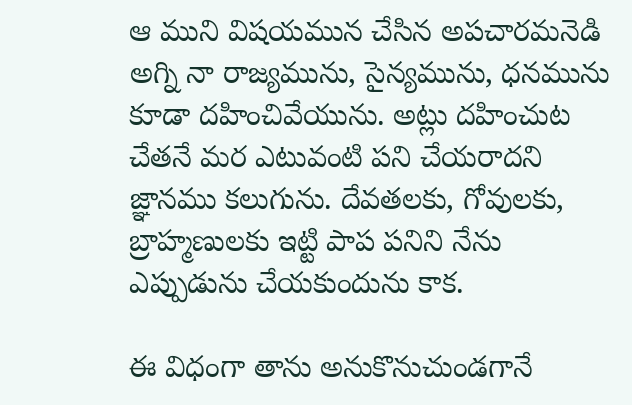ఆ ముని విషయమున చేసిన అపచారమనెడి అగ్ని నా రాజ్యమును, సైన్యమును, ధనమును కూడా దహించివేయును. అట్లు దహించుట చేతనే మర ఎటువంటి పని చేయరాదని జ్ఞానము కలుగును. దేవతలకు, గోవులకు, బ్రాహ్మణులకు ఇట్టి పాప పనిని నేను ఎప్పుడును చేయకుందును కాక.

ఈ విధంగా తాను అనుకొనుచుండగానే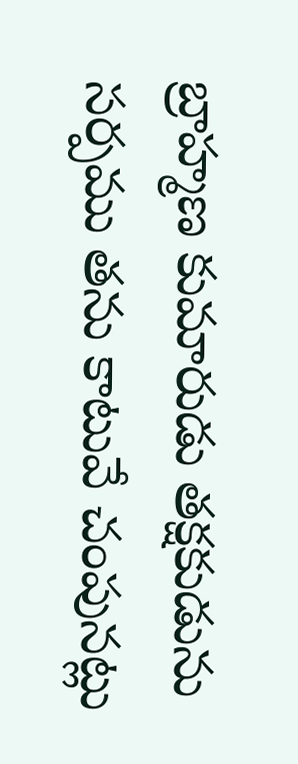బ్రాహ్మణ కుమారుడు తక్షకుడును సర్పము తను కాటువే చంపునట్లు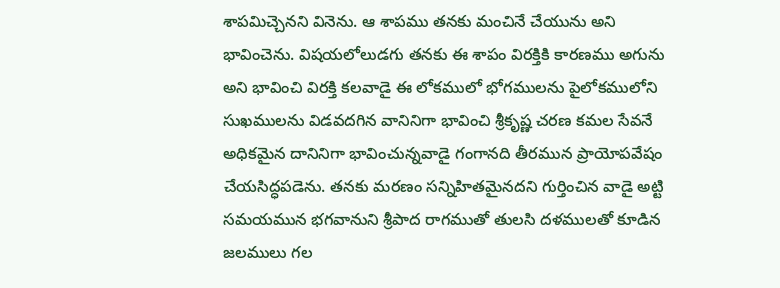శాపమిచ్చెనని వినెను. ఆ శాపము తనకు మంచినే చేయును అని భావించెను. విషయలోలుడగు తనకు ఈ శాపం విరక్తికి కారణము అగును అని భావించి విరక్తి కలవాడై ఈ లోకములో భోగములను పైలోకములోని సుఖములను విడవదగిన వానినిగా భావించి శ్రీకృష్ణ చరణ కమల సేవనే అధికమైన దానినిగా భావించున్నవాడై గంగానది తీరమున ప్రాయోపవేషం చేయసిద్ధపడెను. తనకు మరణం సన్నిహితమైనదని గుర్తించిన వాడై అట్టి సమయమున భగవానుని శ్రీపాద రాగముతో తులసి దళములతో కూడిన జలములు గల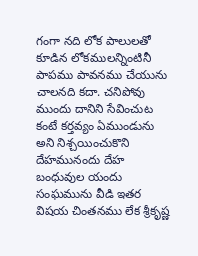గంగా నది లోక పాలులతో కూడిన లోకములన్నింటినీ పాపము పావనము చేయును చాలనది కదా. చనిపోవు ముందు దానిని సేవించుట కంటే కర్తవ్యం ఏముండును అని నిశ్చయించుకొని దేహమునందు దేహ బంధువుల యందు సంఘమును వీడి ఇతర విషయ చింతనము లేక శ్రీకృష్ణ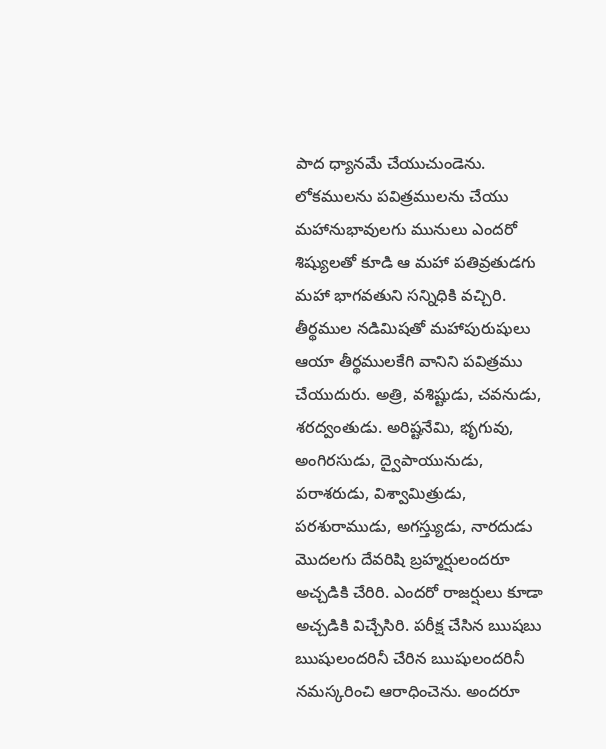పాద ధ్యానమే చేయుచుండెను. లోకములను పవిత్రములను చేయు మహానుభావులగు మునులు ఎందరో శిష్యులతో కూడి ఆ మహా పతివ్రతుడగు మహా భాగవతుని సన్నిధికి వచ్చిరి. తీర్థముల నడిమిషతో మహాపురుషులు ఆయా తీర్థములకేగి వానిని పవిత్రము చేయుదురు. అత్రి, వశిష్టుడు, చవనుడు, శరద్వంతుడు. అరిష్టనేమి, భృగువు, అంగిరసుడు, ద్వైపాయునుడు, పరాశరుడు, విశ్వామిత్రుడు, పరశురాముడు, అగస్త్యుడు, నారదుడు మొదలగు దేవరిషి బ్రహ్మర్షులందరూ అచ్చడికి చేరిరి. ఎందరో రాజర్షులు కూడా అచ్చడికి విచ్చేసిరి. పరీక్ష చేసిన ఋషబు ఋషులందరినీ చేరిన ఋషులందరినీ నమస్కరించి ఆరాధించెను. అందరూ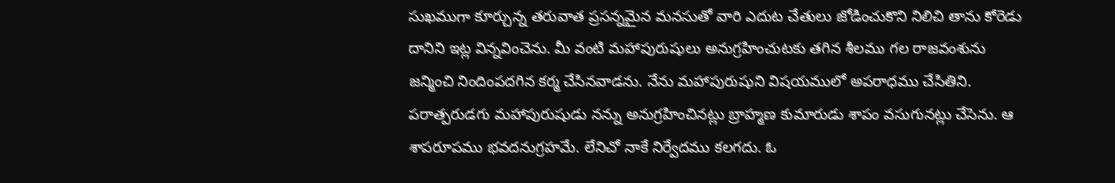సుఖముగా కూర్చున్న తరువాత ప్రసన్నమైన మనసుతో వారి ఎదుట చేతులు జోడించుకొని నిలిచి తాను కోరెడు దానిని ఇట్ల విన్నవించెను. మీ వంటి మహాపురుషులు అనుగ్రహించుటకు తగిన శీలము గల రాజవంశును జన్మించి నిందింపదగిన కర్మ చేసినవాడను. నేను మహాపురుషుని విషయములో అపరాధము చేసితిని. పరాత్పరుడగు మహాపురుషుడు నన్ను అనుగ్రహించినట్లు బ్రాహ్మణ కుమారుడు శాపం వసుగునట్లు చేసెను. ఆ శాపరూపము భవదనుగ్రహమే. లేనిచో నాకే నిర్వేదము కలగదు. ఓ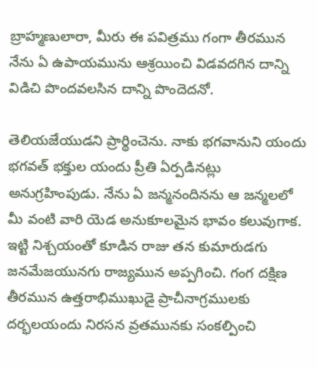బ్రాహ్మణులారా, మీరు ఈ పవిత్రము గంగా తీరమున నేను ఏ ఉపాయమును ఆశ్రయించి విడవదగిన దాన్ని విడిచి పొందవలసిన దాన్ని పొందెదనో.

తెలియజేయుడని ప్రార్థించెను. నాకు భగవానుని యందు భగవత్ భక్తుల యందు ప్రీతి ఏర్పడినట్లు అనుగ్రహింపుడు. నేను ఏ జన్మనందినను ఆ జన్మలలో మీ వంటి వారి యెడ అనుకూలమైన భావం కలువుగాక. ఇట్టి నిశ్చయంతో కూడిన రాజు తన కుమారుడగు జనమేజయునగు రాజ్యమున అప్పగించి. గంగ దక్షిణ తీరమున ఉత్తరాభిముఖుడై ప్రాచీనాగ్రములకు దర్భలయందు నిరసన వ్రతమునకు సంకల్పించి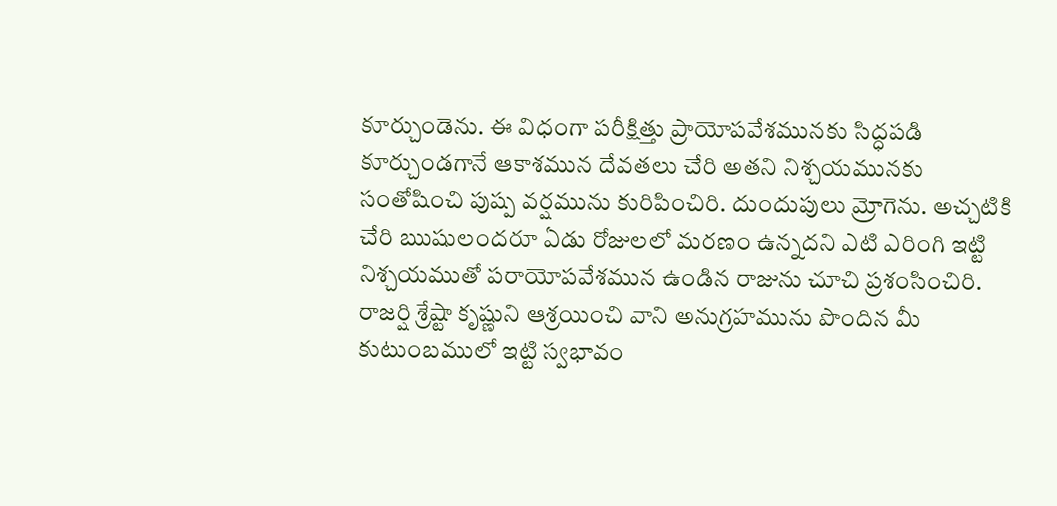కూర్చుండెను. ఈ విధంగా పరీక్షిత్తు ప్రాయోపవేశమునకు సిద్ధపడి కూర్చుండగానే ఆకాశమున దేవతలు చేరి అతని నిశ్చయమునకు సంతోషించి పుష్ప వర్షమును కురిపించిరి. దుందుపులు మ్రోగెను. అచ్చటికి చేరి ఋషులందరూ ఏడు రోజులలో మరణం ఉన్నదని ఎటి ఎరింగి ఇట్టి నిశ్చయముతో పరాయోపవేశమున ఉండిన రాజును చూచి ప్రశంసించిరి. రాజర్షి శ్రేష్టా కృష్ణుని ఆశ్రయించి వాని అనుగ్రహమును పొందిన మీ కుటుంబములో ఇట్టి స్వభావం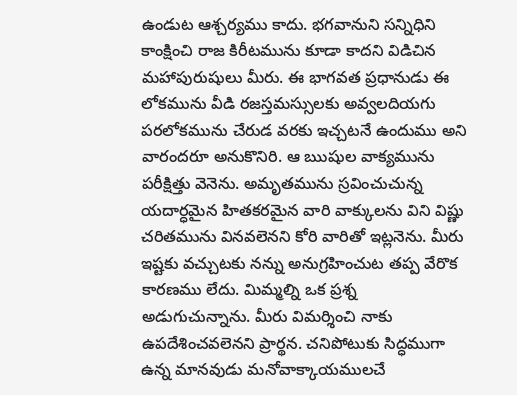ఉండుట ఆశ్చర్యము కాదు. భగవానుని సన్నిధిని కాంక్షించి రాజ కిరీటమును కూడా కాదని విడిచిన మహాపురుషులు మీరు. ఈ భాగవత ప్రధానుడు ఈ లోకమును వీడి రజస్తమస్సులకు అవ్వలదియగు పరలోకమును చేరుడ వరకు ఇచ్చటనే ఉందుము అని వారందరూ అనుకొనిరి. ఆ ఋషుల వాక్యమును పరీక్షిత్తు వెనెను. అమృతమును స్రవించుచున్న యదార్ధమైన హితకరమైన వారి వాక్కులను విని విష్ణు చరితమును వినవలెనని కోరి వారితో ఇట్లనెను. మీరు ఇష్టకు వచ్చుటకు నన్ను అనుగ్రహించుట తప్ప వేరొక కారణము లేదు. మిమ్మల్ని ఒక ప్రశ్న అడుగుచున్నాను. మీరు విమర్శించి నాకు ఉపదేశించవలెనని ప్రార్థన. చనిపోటుకు సిద్ధముగా ఉన్న మానవుడు మనోవాక్కాయములచే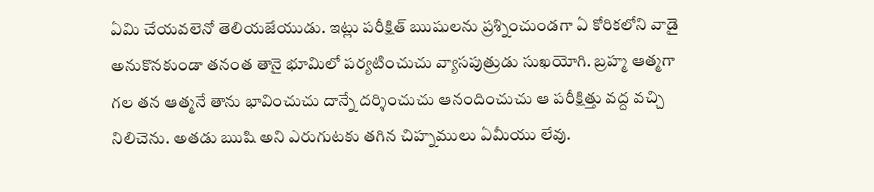ఏమి చేయవలెనో తెలియజేయుడు. ఇట్లు పరీక్షిత్ ఋషులను ప్రశ్నించుండగా ఏ కోరికలోని వాడై అనుకొనకుండా తనంత తానై భూమిలో పర్యటించుచు వ్యాసపుత్రుడు సుఖయోగి. బ్రహ్మ ఆత్మగా గల తన ఆత్మనే తాను భావించుచు దాన్నే దర్శించుచు ఆనందించుచు ఆ పరీక్షిత్తు వద్ద వచ్చి నిలిచెను. అతడు ఋషి అని ఎరుగుటకు తగిన చిహ్నములు ఏమీయు లేవు.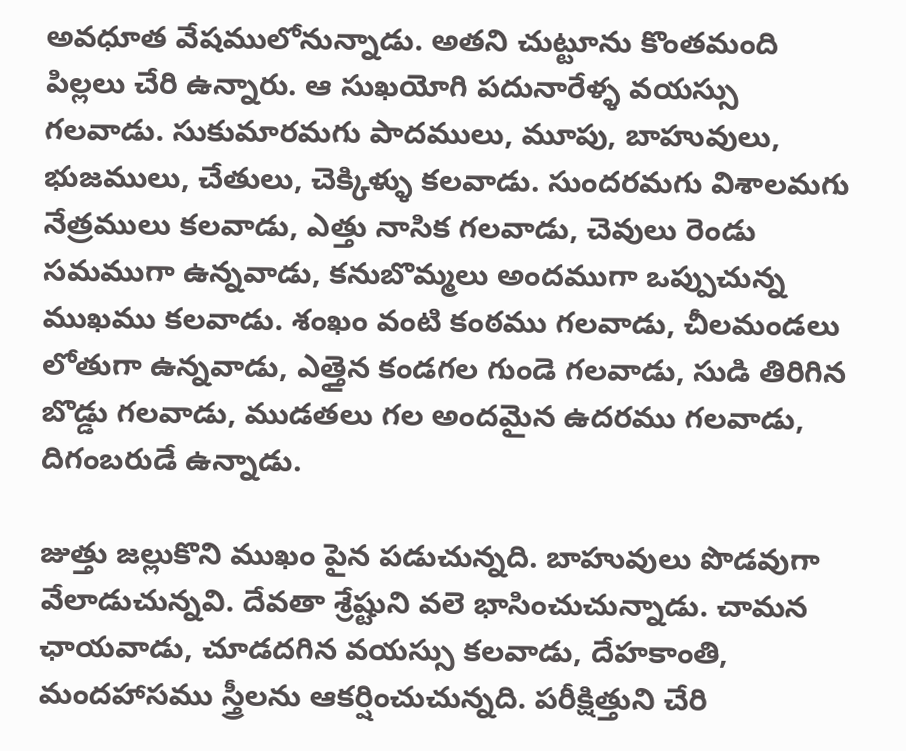అవధూత వేషములోనున్నాడు. అతని చుట్టూను కొంతమంది పిల్లలు చేరి ఉన్నారు. ఆ సుఖయోగి పదునారేళ్ళ వయస్సు గలవాడు. సుకుమారమగు పాదములు, మూపు, బాహువులు, భుజములు, చేతులు, చెక్కిళ్ళు కలవాడు. సుందరమగు విశాలమగు నేత్రములు కలవాడు, ఎత్తు నాసిక గలవాడు, చెవులు రెండు సమముగా ఉన్నవాడు, కనుబొమ్మలు అందముగా ఒప్పుచున్న ముఖము కలవాడు. శంఖం వంటి కంఠము గలవాడు, చీలమండలు లోతుగా ఉన్నవాడు, ఎత్తైన కండగల గుండె గలవాడు, సుడి తిరిగిన బొడ్డు గలవాడు, ముడతలు గల అందమైన ఉదరము గలవాడు, దిగంబరుడే ఉన్నాడు.

జుత్తు జల్లుకొని ముఖం పైన పడుచున్నది. బాహువులు పొడవుగా వేలాడుచున్నవి. దేవతా శ్రేష్టుని వలె భాసించుచున్నాడు. చామన ఛాయవాడు, చూడదగిన వయస్సు కలవాడు, దేహకాంతి, మందహాసము స్త్రీలను ఆకర్షించుచున్నది. పరీక్షిత్తుని చేరి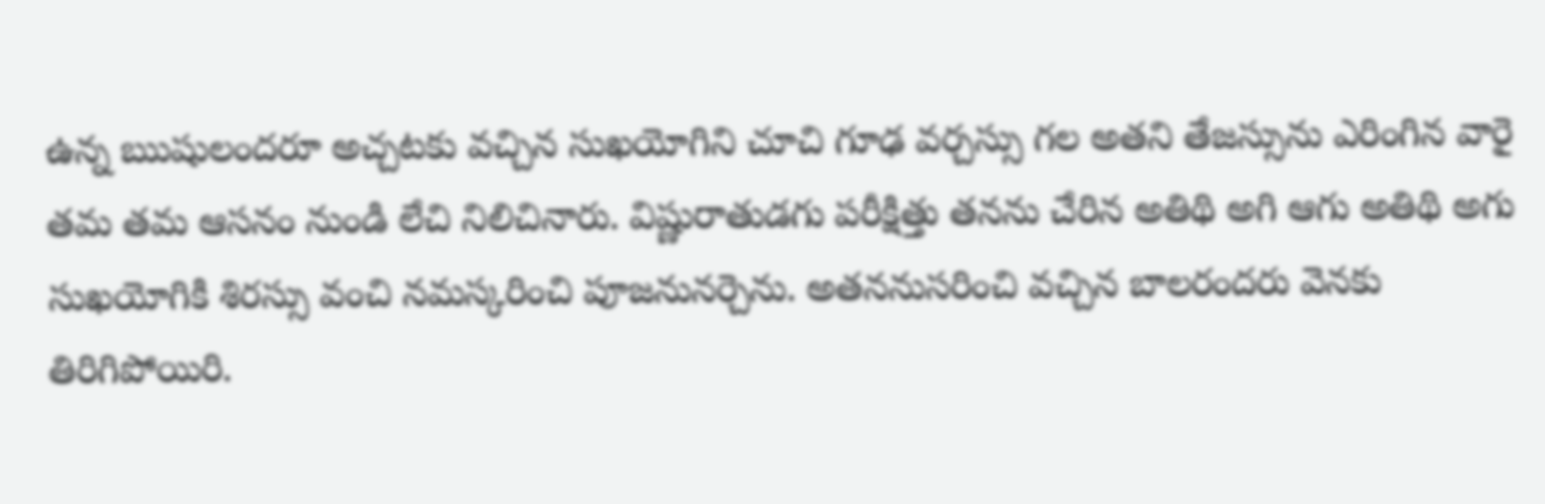ఉన్న ఋషులందరూ అచ్చటకు వచ్చిన సుఖయోగిని చూచి గూఢ వర్చస్సు గల అతని తేజస్సును ఎరింగిన వారై తమ తమ ఆసనం నుండి లేచి నిలిచినారు. విష్ణురాతుడగు పరీక్షిత్తు తనను చేరిన అతిథి అగి ఆగు అతిథి అగు సుఖయోగికి శిరస్సు వంచి నమస్కరించి పూజనునర్చెను. అతననుసరించి వచ్చిన బాలరందరు వెనకు తిరిగిపోయిరి.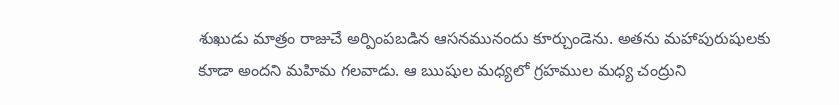శుఖుడు మాత్రం రాజుచే అర్పింపబడిన ఆసనమునందు కూర్చుండెను. అతను మహాపురుషులకు కూడా అందని మహిమ గలవాడు. ఆ ఋషుల మధ్యలో గ్రహముల మధ్య చంద్రుని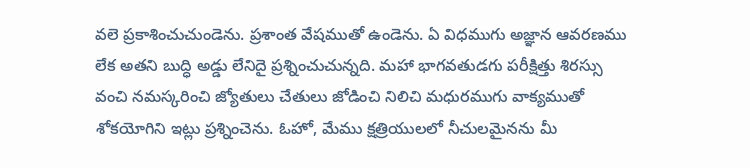వలె ప్రకాశించుచుండెను. ప్రశాంత వేషముతో ఉండెను. ఏ విధముగు అజ్ఞాన ఆవరణము లేక అతని బుద్ధి అడ్డు లేనిదై ప్రశ్నించుచున్నది. మహా భాగవతుడగు పరీక్షిత్తు శిరస్సు వంచి నమస్కరించి జ్యోతులు చేతులు జోడించి నిలిచి మధురముగు వాక్యముతో శోకయోగిని ఇట్లు ప్రశ్నించెను. ఓహో, మేము క్షత్రియులలో నీచులమైనను మీ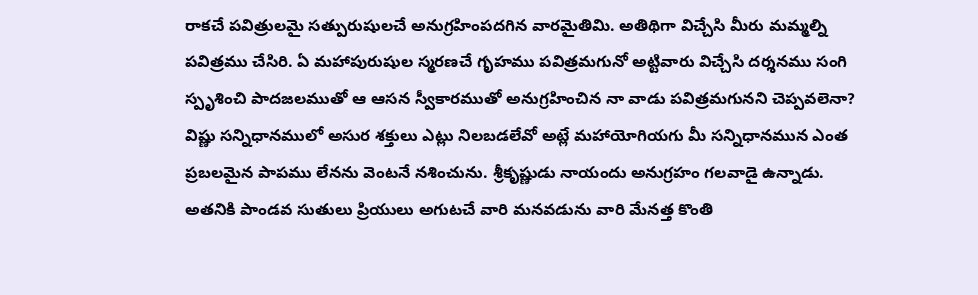రాకచే పవిత్రులమై సత్పురుషులచే అనుగ్రహింపదగిన వారమైతిమి. అతిథిగా విచ్చేసి మీరు మమ్మల్ని పవిత్రము చేసిరి. ఏ మహాపురుషుల స్మరణచే గృహము పవిత్రమగునో అట్టివారు విచ్చేసి దర్శనము సంగి స్పృశించి పాదజలముతో ఆ ఆసన స్వీకారముతో అనుగ్రహించిన నా వాడు పవిత్రమగునని చెప్పవలెనా? విష్ణు సన్నిధానములో అసుర శక్తులు ఎట్లు నిలబడలేవో అట్లే మహాయోగియగు మీ సన్నిధానమున ఎంత ప్రబలమైన పాపము లేనను వెంటనే నశించును. శ్రీకృష్ణుడు నాయందు అనుగ్రహం గలవాడై ఉన్నాడు. అతనికి పాండవ సుతులు ప్రియులు అగుటచే వారి మనవడును వారి మేనత్త కొంతి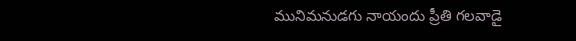మునిమనుడగు నాయందు ప్రీతి గలవాడై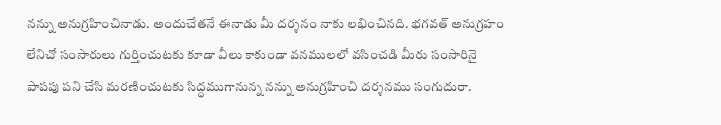నన్ను అనుగ్రహించినాడు. అందుచేతనే ఈనాడు మీ దర్శనం నాకు లభించినది. భగవత్ అనుగ్రహం లేనిచో సంసారులు గుర్తించుటకు కూడా వీలు కాకుండా వనములలో వసించడి మీరు సంసారినై పాపపు పని చేసి మరణించుటకు సిద్ధముగానున్న నన్ను అనుగ్రహించి దర్శనము సంగుదురా.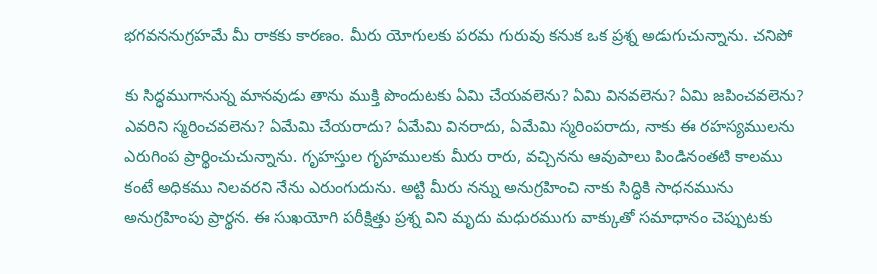భగవననుగ్రహమే మీ రాకకు కారణం. మీరు యోగులకు పరమ గురువు కనుక ఒక ప్రశ్న అడుగుచున్నాను. చనిపో

కు సిద్ధముగానున్న మానవుడు తాను ముక్తి పొందుటకు ఏమి చేయవలెను? ఏమి వినవలెను? ఏమి జపించవలెను? ఎవరిని స్మరించవలెను? ఏమేమి చేయరాదు? ఏమేమి వినరాదు, ఏమేమి స్మరింపరాదు, నాకు ఈ రహస్యములను ఎరుగింప ప్రార్థించుచున్నాను. గృహస్తుల గృహములకు మీరు రారు, వచ్చినను ఆవుపాలు పిండినంతటి కాలము కంటే అధికము నిలవరని నేను ఎరుంగుదును. అట్టి మీరు నన్ను అనుగ్రహించి నాకు సిద్ధికి సాధనమును అనుగ్రహింపు ప్రార్థన. ఈ సుఖయోగి పరీక్షిత్తు ప్రశ్న విని మృదు మధురముగు వాక్కుతో సమాధానం చెప్పుటకు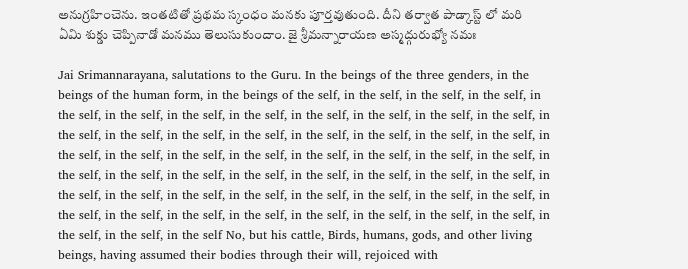అనుగ్రహించెను. ఇంతటితో ప్రథమ స్కంధం మనకు పూర్తవుతుంది. దీని తర్వాత పాడ్కాస్ట్ లో మరి ఏమి శుక్డు చెప్పినాడో మనము తెలుసుకుందాం. జై శ్రీమన్నారాయణ అస్మద్గురుభ్యో నమః

Jai Srimannarayana, salutations to the Guru. In the beings of the three genders, in the beings of the human form, in the beings of the self, in the self, in the self, in the self, in the self, in the self, in the self, in the self, in the self, in the self, in the self, in the self, in the self, in the self, in the self, in the self, in the self, in the self, in the self, in the self, in the self, in the self, in the self, in the self, in the self, in the self, in the self, in the self, in the self, in the self, in the self, in the self, in the self, in the self, in the self, in the self, in the self, in the self, in the self, in the self, in the self, in the self, in the self, in the self, in the self, in the self, in the self, in the self, in the self, in the self, in the self, in the self, in the self, in the self, in the self No, but his cattle, Birds, humans, gods, and other living beings, having assumed their bodies through their will, rejoiced with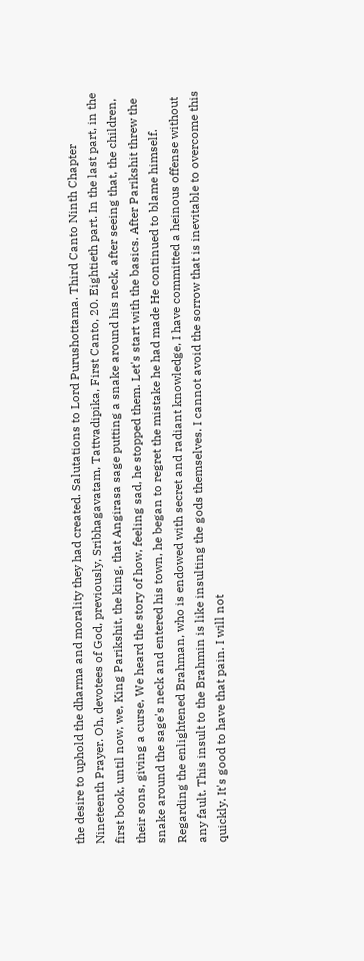the desire to uphold the dharma and morality they had created. Salutations to Lord Purushottama. Third Canto Ninth Chapter Nineteenth Prayer. Oh, devotees of God, previously, Sribhagavatam, Tattvadipika, First Canto, 20. Eightieth part. In the last part, in the first book, until now, we, King Parikshit, the king, that Angirasa sage putting a snake around his neck, after seeing that, the children, their sons, giving a curse, We heard the story of how, feeling sad, he stopped them. Let's start with the basics. After Parikshit threw the snake around the sage's neck and entered his town, he began to regret the mistake he had made He continued to blame himself. Regarding the enlightened Brahman, who is endowed with secret and radiant knowledge, I have committed a heinous offense without any fault. This insult to the Brahmin is like insulting the gods themselves. I cannot avoid the sorrow that is inevitable to overcome this quickly. It's good to have that pain. I will not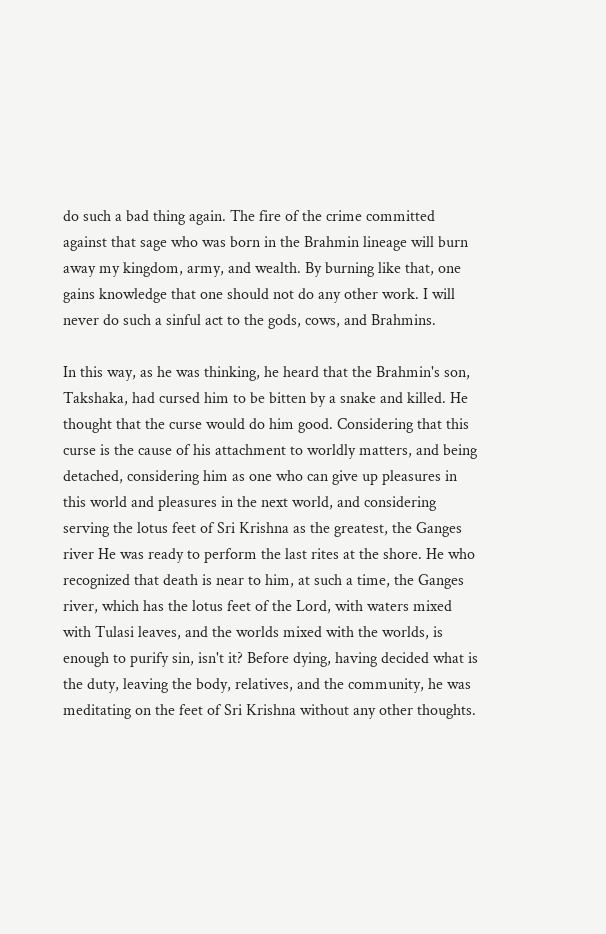do such a bad thing again. The fire of the crime committed against that sage who was born in the Brahmin lineage will burn away my kingdom, army, and wealth. By burning like that, one gains knowledge that one should not do any other work. I will never do such a sinful act to the gods, cows, and Brahmins.

In this way, as he was thinking, he heard that the Brahmin's son, Takshaka, had cursed him to be bitten by a snake and killed. He thought that the curse would do him good. Considering that this curse is the cause of his attachment to worldly matters, and being detached, considering him as one who can give up pleasures in this world and pleasures in the next world, and considering serving the lotus feet of Sri Krishna as the greatest, the Ganges river He was ready to perform the last rites at the shore. He who recognized that death is near to him, at such a time, the Ganges river, which has the lotus feet of the Lord, with waters mixed with Tulasi leaves, and the worlds mixed with the worlds, is enough to purify sin, isn't it? Before dying, having decided what is the duty, leaving the body, relatives, and the community, he was meditating on the feet of Sri Krishna without any other thoughts.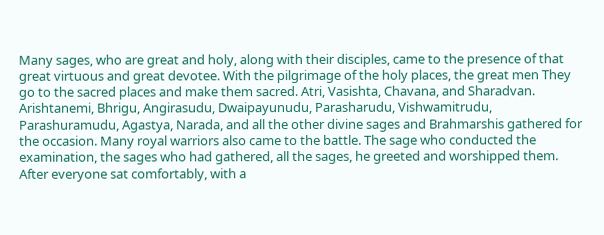Many sages, who are great and holy, along with their disciples, came to the presence of that great virtuous and great devotee. With the pilgrimage of the holy places, the great men They go to the sacred places and make them sacred. Atri, Vasishta, Chavana, and Sharadvan. Arishtanemi, Bhrigu, Angirasudu, Dwaipayunudu, Parasharudu, Vishwamitrudu, Parashuramudu, Agastya, Narada, and all the other divine sages and Brahmarshis gathered for the occasion. Many royal warriors also came to the battle. The sage who conducted the examination, the sages who had gathered, all the sages, he greeted and worshipped them. After everyone sat comfortably, with a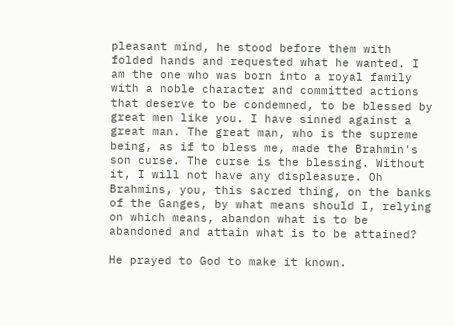pleasant mind, he stood before them with folded hands and requested what he wanted. I am the one who was born into a royal family with a noble character and committed actions that deserve to be condemned, to be blessed by great men like you. I have sinned against a great man. The great man, who is the supreme being, as if to bless me, made the Brahmin's son curse. The curse is the blessing. Without it, I will not have any displeasure. Oh Brahmins, you, this sacred thing, on the banks of the Ganges, by what means should I, relying on which means, abandon what is to be abandoned and attain what is to be attained?

He prayed to God to make it known.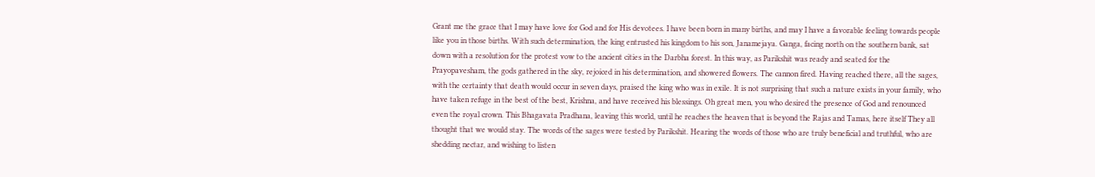Grant me the grace that I may have love for God and for His devotees. I have been born in many births, and may I have a favorable feeling towards people like you in those births. With such determination, the king entrusted his kingdom to his son, Janamejaya. Ganga, facing north on the southern bank, sat down with a resolution for the protest vow to the ancient cities in the Darbha forest. In this way, as Parikshit was ready and seated for the Prayopavesham, the gods gathered in the sky, rejoiced in his determination, and showered flowers. The cannon fired. Having reached there, all the sages, with the certainty that death would occur in seven days, praised the king who was in exile. It is not surprising that such a nature exists in your family, who have taken refuge in the best of the best, Krishna, and have received his blessings. Oh great men, you who desired the presence of God and renounced even the royal crown. This Bhagavata Pradhana, leaving this world, until he reaches the heaven that is beyond the Rajas and Tamas, here itself They all thought that we would stay. The words of the sages were tested by Parikshit. Hearing the words of those who are truly beneficial and truthful, who are shedding nectar, and wishing to listen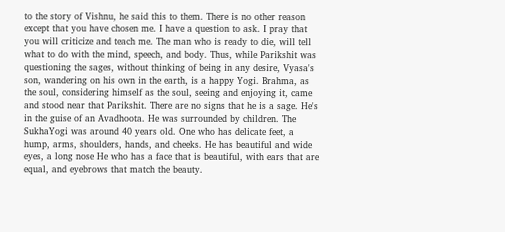to the story of Vishnu, he said this to them. There is no other reason except that you have chosen me. I have a question to ask. I pray that you will criticize and teach me. The man who is ready to die, will tell what to do with the mind, speech, and body. Thus, while Parikshit was questioning the sages, without thinking of being in any desire, Vyasa's son, wandering on his own in the earth, is a happy Yogi. Brahma, as the soul, considering himself as the soul, seeing and enjoying it, came and stood near that Parikshit. There are no signs that he is a sage. He's in the guise of an Avadhoota. He was surrounded by children. The SukhaYogi was around 40 years old. One who has delicate feet, a hump, arms, shoulders, hands, and cheeks. He has beautiful and wide eyes, a long nose He who has a face that is beautiful, with ears that are equal, and eyebrows that match the beauty.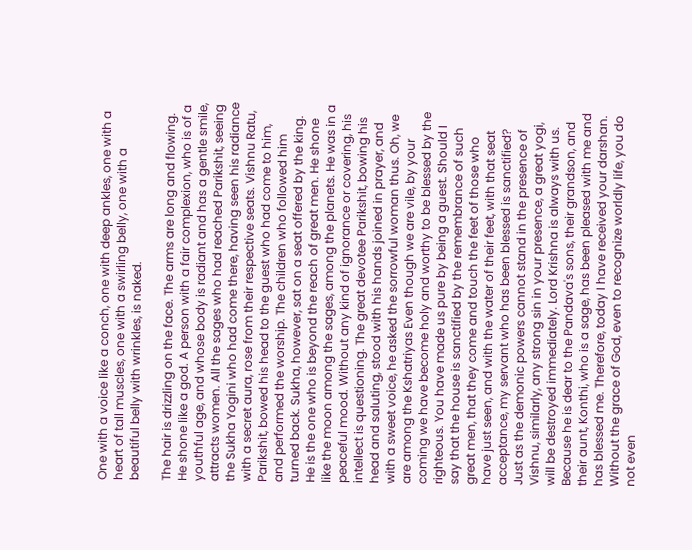One with a voice like a conch, one with deep ankles, one with a heart of tall muscles, one with a swirling belly, one with a beautiful belly with wrinkles, is naked.

The hair is drizzling on the face. The arms are long and flowing. He shone like a god. A person with a fair complexion, who is of a youthful age, and whose body is radiant and has a gentle smile, attracts women. All the sages who had reached Parikshit, seeing the Sukha Yogini who had come there, having seen his radiance with a secret aura, rose from their respective seats. Vishnu Ratu, Parikshit, bowed his head to the guest who had come to him, and performed the worship. The children who followed him turned back. Sukha, however, sat on a seat offered by the king. He is the one who is beyond the reach of great men. He shone like the moon among the sages, among the planets. He was in a peaceful mood. Without any kind of ignorance or covering, his intellect is questioning. The great devotee Parikshit, bowing his head and saluting, stood with his hands joined in prayer, and with a sweet voice, he asked the sorrowful woman thus. Oh, we are among the Kshatriyas Even though we are vile, by your coming we have become holy and worthy to be blessed by the righteous. You have made us pure by being a guest. Should I say that the house is sanctified by the remembrance of such great men, that they come and touch the feet of those who have just seen, and with the water of their feet, with that seat acceptance, my servant who has been blessed is sanctified? Just as the demonic powers cannot stand in the presence of Vishnu, similarly, any strong sin in your presence, a great yogi, will be destroyed immediately. Lord Krishna is always with us. Because he is dear to the Pandava's sons, their grandson, and their aunt, Konthi, who is a sage, has been pleased with me and has blessed me. Therefore, today I have received your darshan. Without the grace of God, even to recognize worldly life, you do not even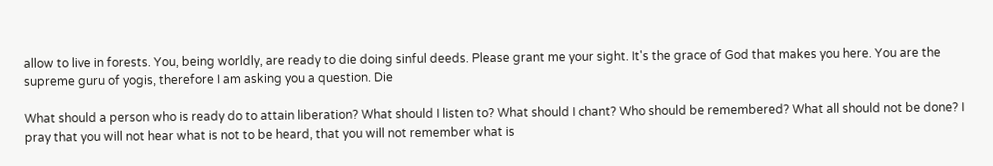allow to live in forests. You, being worldly, are ready to die doing sinful deeds. Please grant me your sight. It's the grace of God that makes you here. You are the supreme guru of yogis, therefore I am asking you a question. Die

What should a person who is ready do to attain liberation? What should I listen to? What should I chant? Who should be remembered? What all should not be done? I pray that you will not hear what is not to be heard, that you will not remember what is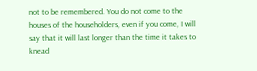not to be remembered. You do not come to the houses of the householders, even if you come, I will say that it will last longer than the time it takes to knead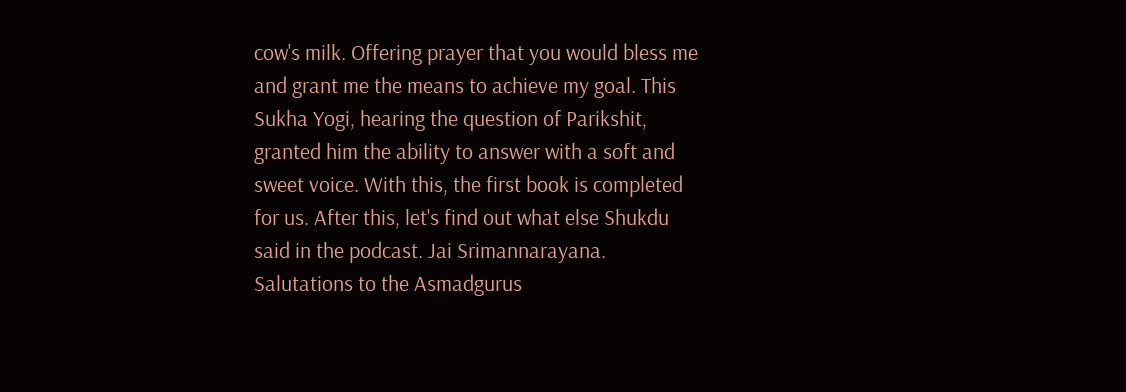cow's milk. Offering prayer that you would bless me and grant me the means to achieve my goal. This Sukha Yogi, hearing the question of Parikshit, granted him the ability to answer with a soft and sweet voice. With this, the first book is completed for us. After this, let's find out what else Shukdu said in the podcast. Jai Srimannarayana. Salutations to the Asmadgurus